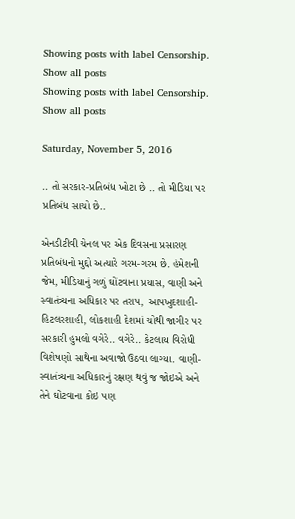Showing posts with label Censorship. Show all posts
Showing posts with label Censorship. Show all posts

Saturday, November 5, 2016

.. તો સરકાર-પ્રતિબંધ ખોટા છે .. તો મીડિયા પર પ્રતિબંધ સાચો છે..

એનડીટીવી ચેનલ પર એક દિવસના પ્રસારણ પ્રતિબંધનો મુદ્દો અત્યારે ગરમ-ગરમ છે. હંમેશની જેમ, મીડિયાનું ગળું ઘોંટવાના પ્રયાસ, વાણી અને સ્વાતંત્ર્યના અધિકાર પર તરાપ, આપખુદશાહી-હિટલરશાહી, લોકશાહી દેશમાં ચોથી જાગીર પર સરકારી હુમલો વગેરે.. વગેરે.. કેટલાય વિરોધી વિશેષણો સાથેના અવાજો ઉઠવા લાગ્યા. વાણી-સ્વાતંત્ર્યના અધિકારનું રક્ષણ થવું જ જોઇએ અને તેને ઘોંટવાના કોઇ પણ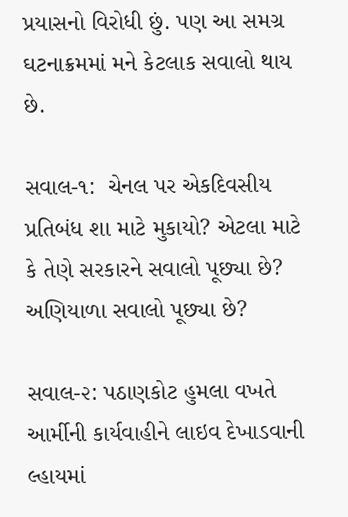પ્રયાસનો વિરોધી છું. પણ આ સમગ્ર ઘટનાક્રમમાં મને કેટલાક સવાલો થાય છે.

સવાલ-૧:  ચેનલ પર એકદિવસીય પ્રતિબંધ શા માટે મુકાયો? એટલા માટે કે તેણે સરકારને સવાલો પૂછ્યા છે? અણિયાળા સવાલો પૂછ્યા છે?

સવાલ-૨: પઠાણકોટ હુમલા વખતે આર્મીની કાર્યવાહીને લાઇવ દેખાડવાની લ્હાયમાં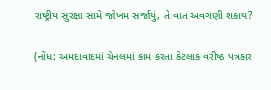રાષ્ટ્રીય સુરક્ષા સામે જોખમ સર્જાયું, તે વાત અવગણી શકાય?

(નોંધ: અમદાવાદમાં ચેનલમાં કામ કરતા કેટલાક વરીષ્ઠ પત્રકાર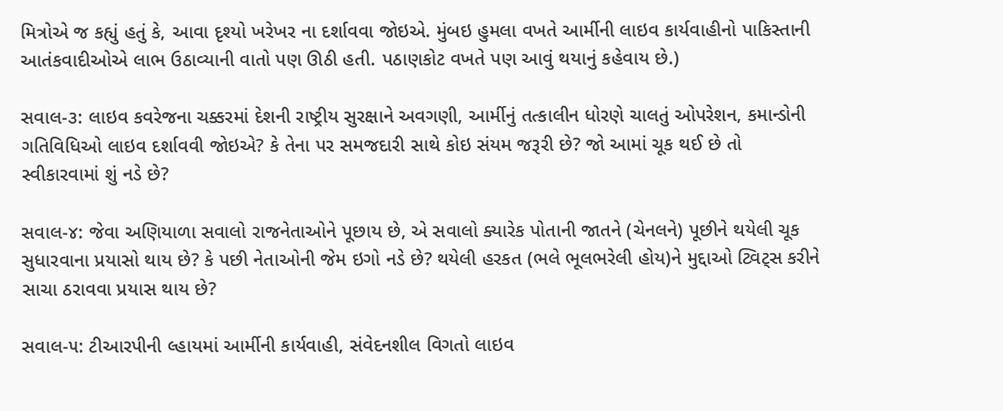મિત્રોએ જ કહ્યું હતું કે, આવા દૃશ્યો ખરેખર ના દર્શાવવા જોઇએ. મુંબઇ હુમલા વખતે આર્મીની લાઇવ કાર્યવાહીનો પાકિસ્તાની આતંકવાદીઓએ લાભ ઉઠાવ્યાની વાતો પણ ઊઠી હતી. પઠાણકોટ વખતે પણ આવું થયાનું કહેવાય છે.)

સવાલ-૩: લાઇવ કવરેજના ચક્કરમાં દેશની રાષ્ટ્રીય સુરક્ષાને અવગણી, આર્મીનું તત્કાલીન ધોરણે ચાલતું ઓપરેશન, કમાન્ડોની ગતિવિધિઓ લાઇવ દર્શાવવી જોઇએ? કે તેના પર સમજદારી સાથે કોઇ સંયમ જરૂરી છે? જો આમાં ચૂક થઈ છે તો સ્વીકારવામાં શું નડે છે?

સવાલ-૪: જેવા અણિયાળા સવાલો રાજનેતાઓને પૂછાય છે, એ સવાલો ક્યારેક પોતાની જાતને (ચેનલને) પૂછીને થયેલી ચૂક સુધારવાના પ્રયાસો થાય છે? કે પછી નેતાઓની જેમ ઇગો નડે છે? થયેલી હરકત (ભલે ભૂલભરેલી હોય)ને મુદ્દાઓ ટ્વિટ્સ કરીને સાચા ઠરાવવા પ્રયાસ થાય છે?

સવાલ-૫: ટીઆરપીની લ્હાયમાં આર્મીની કાર્યવાહી, સંવેદનશીલ વિગતો લાઇવ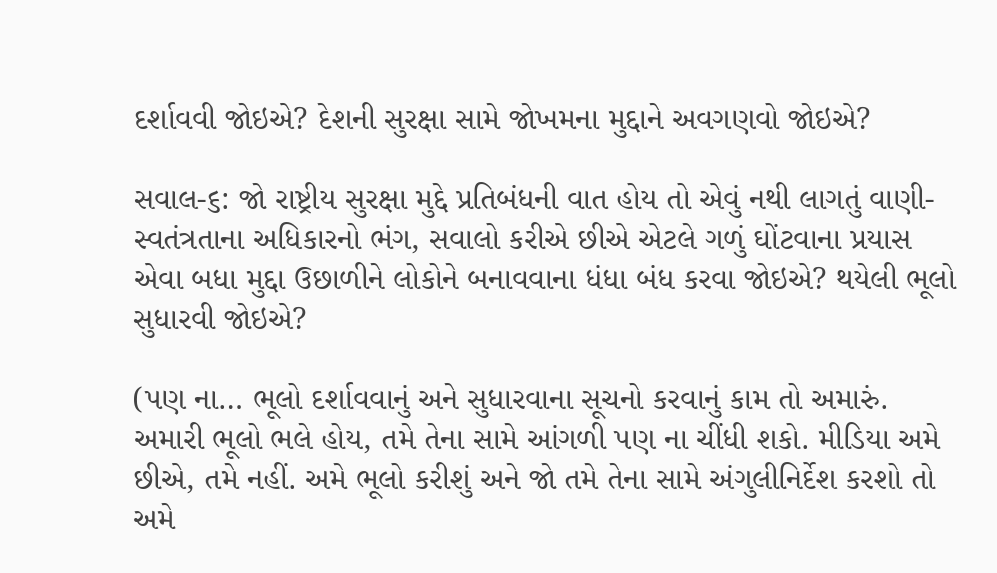દર્શાવવી જોઇએ? દેશની સુરક્ષા સામે જોખમના મુદ્દાને અવગણવો જોઇએ?

સવાલ-૬: જો રાષ્ટ્રીય સુરક્ષા મુદ્દે પ્રતિબંધની વાત હોય તો એવું નથી લાગતું વાણી-સ્વતંત્રતાના અધિકારનો ભંગ, સવાલો કરીએ છીએ એટલે ગળું ઘોંટવાના પ્રયાસ એવા બધા મુદ્દા ઉછાળીને લોકોને બનાવવાના ધંધા બંધ કરવા જોઇએ? થયેલી ભૂલો સુધારવી જોઇએ?

(પણ ના… ભૂલો દર્શાવવાનું અને સુધારવાના સૂચનો કરવાનું કામ તો અમારું. અમારી ભૂલો ભલે હોય, તમે તેના સામે આંગળી પણ ના ચીંધી શકો. મીડિયા અમે છીએ, તમે નહીં. અમે ભૂલો કરીશું અને જો તમે તેના સામે અંગુલીનિર્દેશ કરશો તો અમે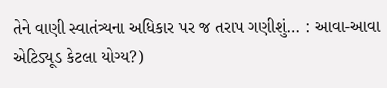તેને વાણી સ્વાતંત્ર્યના અધિકાર પર જ તરાપ ગણીશું… : આવા-આવા એટિડ્યૂડ કેટલા યોગ્ય?)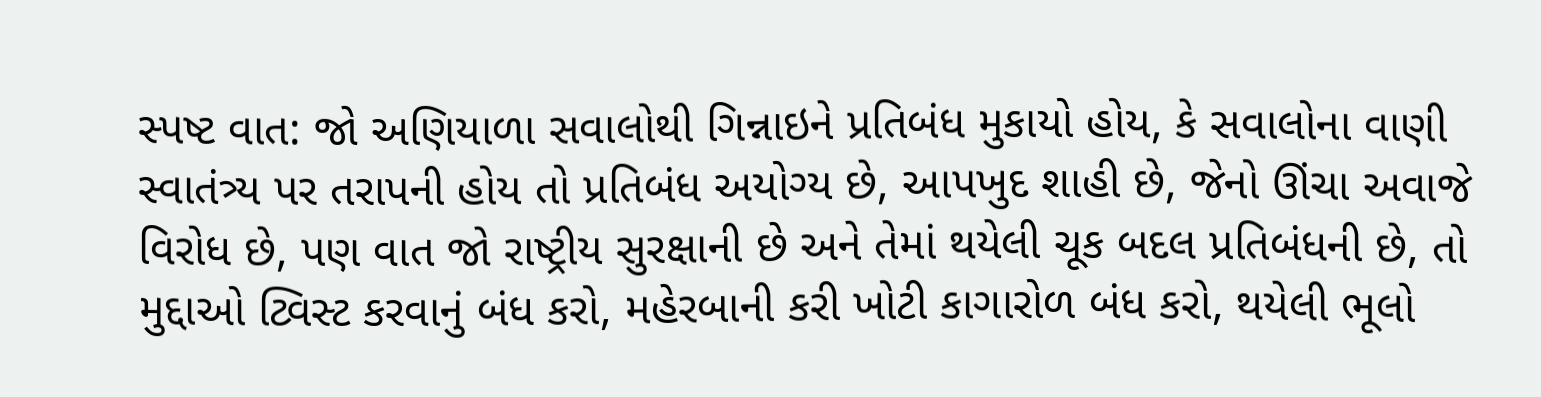સ્પષ્ટ વાત: જો અણિયાળા સવાલોથી ગિન્નાઇને પ્રતિબંધ મુકાયો હોય, કે સવાલોના વાણી સ્વાતંત્ર્ય પર તરાપની હોય તો પ્રતિબંધ અયોગ્ય છે, આપખુદ શાહી છે, જેનો ઊંચા અવાજે વિરોધ છે, પણ વાત જો રાષ્ટ્રીય સુરક્ષાની છે અને તેમાં થયેલી ચૂક બદલ પ્રતિબંધની છે, તો મુદ્દાઓ ટ્વિસ્ટ કરવાનું બંધ કરો, મહેરબાની કરી ખોટી કાગારોળ બંધ કરો, થયેલી ભૂલો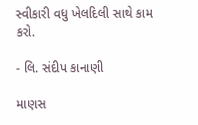સ્વીકારી વધુ ખેલદિલી સાથે કામ કરો.

- લિ. સંદીપ કાનાણી

માણસ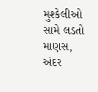મુશ્કેલીઓ સામે લડતો માણસ, અંદર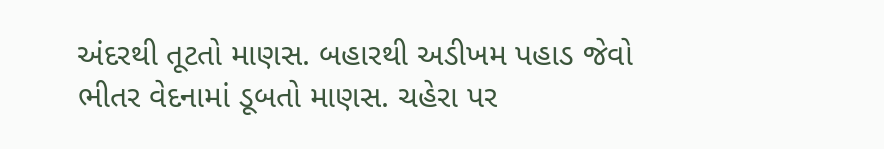અંદરથી તૂટતો માણસ. બહારથી અડીખમ પહાડ જેવો  ભીતર વેદનામાં ડૂબતો માણસ. ચહેરા પર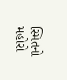સ્મિતનો મહોરો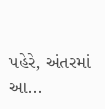પહેરે, અંતરમાં આ...